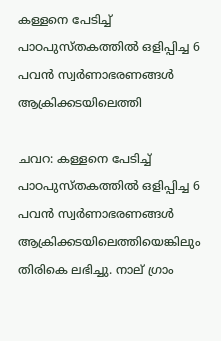കള്ളനെ പേടിച്ച് പാഠപുസ്തകത്തില്‍ ഒളിപ്പിച്ച 6 പവന്‍ സ്വര്‍ണാഭരണങ്ങള്‍ ആക്രിക്കടയിലെത്തി

ചവറ: കള്ളനെ പേടിച്ച് പാഠപുസ്തകത്തില്‍ ഒളിപ്പിച്ച 6 പവന്‍ സ്വര്‍ണാഭരണങ്ങള്‍ ആക്രിക്കടയിലെത്തിയെങ്കിലും തിരികെ ലഭിച്ചു. നാല് ഗ്രാം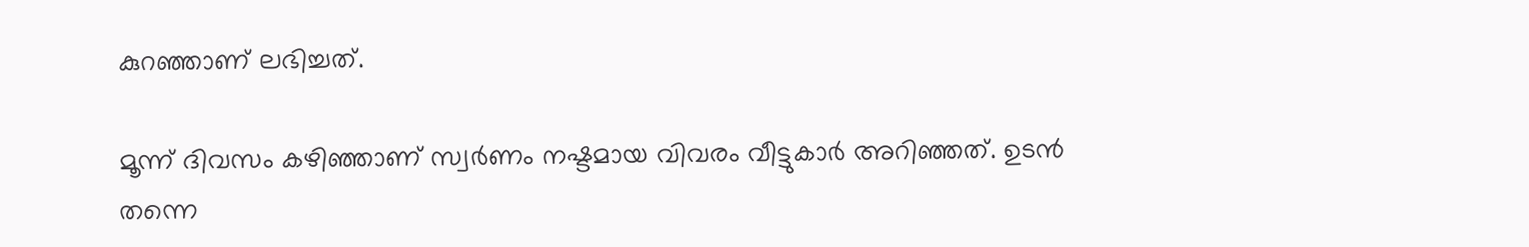കുറഞ്ഞാണ് ലഭിച്ചത്.

മൂന്ന് ദിവസം കഴിഞ്ഞാണ് സ്വര്‍ണം നഷ്ടമായ വിവരം വീട്ടുകാര്‍ അറിഞ്ഞത്. ഉടന്‍ തന്നെ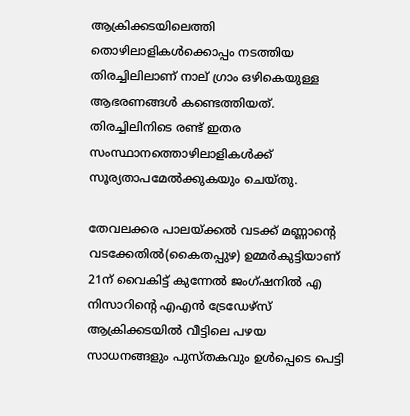ആക്രിക്കടയിലെത്തി തൊഴിലാളികള്‍ക്കൊപ്പം നടത്തിയ തിരച്ചിലിലാണ് നാല് ഗ്രാം ഒഴികെയുള്ള ആഭരണങ്ങള്‍ കണ്ടെത്തിയത്. തിരച്ചിലിനിടെ രണ്ട് ഇതര സംസ്ഥാനത്തൊഴിലാളികള്‍ക്ക് സൂര്യതാപമേല്‍ക്കുകയും ചെയ്തു.

തേവലക്കര പാലയ്ക്കല്‍ വടക്ക് മണ്ണാന്റെ വടക്കേതില്‍(കൈതപ്പുഴ) ഉമ്മര്‍കുട്ടിയാണ് 21ന് വൈകിട്ട് കുന്നേല്‍ ജംഗ്ഷനില്‍ എ നിസാറിന്റെ എഎന്‍ ട്രേഡേഴ്‌സ് ആക്രിക്കടയില്‍ വീട്ടിലെ പഴയ സാധനങ്ങളും പുസ്തകവും ഉള്‍പ്പെടെ പെട്ടി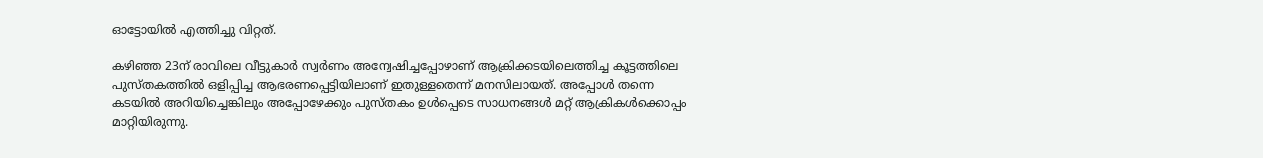ഓട്ടോയില്‍ എത്തിച്ചു വിറ്റത്.

കഴിഞ്ഞ 23ന് രാവിലെ വീട്ടുകാര്‍ സ്വര്‍ണം അന്വേഷിച്ചപ്പോഴാണ് ആക്രിക്കടയിലെത്തിച്ച കൂട്ടത്തിലെ പുസ്തകത്തില്‍ ഒളിപ്പിച്ച ആഭരണപ്പെട്ടിയിലാണ് ഇതുള്ളതെന്ന് മനസിലായത്. അപ്പോള്‍ തന്നെ കടയില്‍ അറിയിച്ചെങ്കിലും അപ്പോഴേക്കും പുസ്തകം ഉള്‍പ്പെടെ സാധനങ്ങള്‍ മറ്റ് ആക്രികള്‍ക്കൊപ്പം മാറ്റിയിരുന്നു.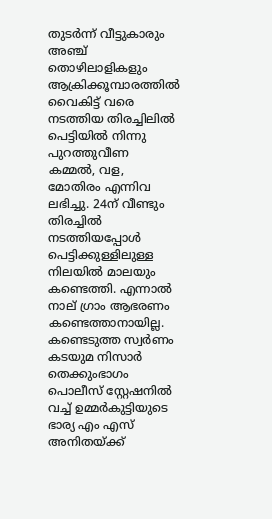തുടര്‍ന്ന് വീട്ടുകാരും അഞ്ച് തൊഴിലാളികളും ആക്രിക്കൂമ്പാരത്തില്‍ വൈകിട്ട് വരെ നടത്തിയ തിരച്ചിലില്‍ പെട്ടിയില്‍ നിന്നു പുറത്തുവീണ കമ്മല്‍, വള, മോതിരം എന്നിവ ലഭിച്ചു. 24ന് വീണ്ടും തിരച്ചില്‍ നടത്തിയപ്പോള്‍ പെട്ടിക്കുള്ളിലുള്ള നിലയില്‍ മാലയും കണ്ടെത്തി. എന്നാല്‍ നാല് ഗ്രാം ആഭരണം കണ്ടെത്താനായില്ല. കണ്ടെടുത്ത സ്വര്‍ണം കടയുമ നിസാര്‍ തെക്കുംഭാഗം പൊലീസ് സ്റ്റേഷനില്‍ വച്ച് ഉമ്മര്‍കുട്ടിയുടെ ഭാര്യ എം എസ് അനിതയ്ക്ക്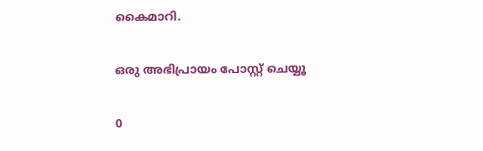കൈമാറി.

ഒരു അഭിപ്രായം പോസ്റ്റ് ചെയ്യൂ

0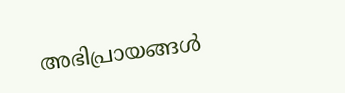അഭിപ്രായങ്ങള്‍